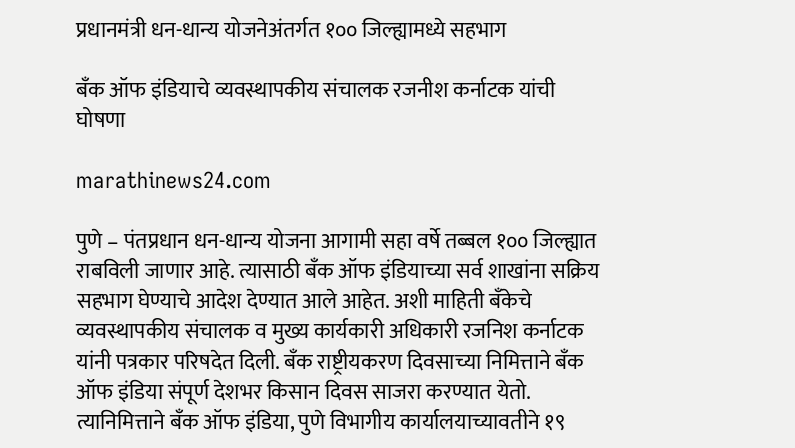प्रधानमंत्री धन-धान्य योजनेअंतर्गत १०० जिल्ह्यामध्ये सहभाग

बँक ऑफ इंडियाचे व्यवस्थापकीय संचालक रजनीश कर्नाटक यांची घोषणा

marathinews24.com

पुणे – पंतप्रधान धन-धान्य योजना आगामी सहा वर्षे तब्बल १०० जिल्ह्यात राबविली जाणार आहे. त्यासाठी बँक ऑफ इंडियाच्या सर्व शाखांना सक्रिय सहभाग घेण्याचे आदेश देण्यात आले आहेत. अशी माहिती बँकेचे व्यवस्थापकीय संचालक व मुख्य कार्यकारी अधिकारी रजनिश कर्नाटक यांनी पत्रकार परिषदेत दिली. बँक राष्ट्रीयकरण दिवसाच्या निमित्ताने बँक ऑफ इंडिया संपूर्ण देशभर किसान दिवस साजरा करण्यात येतो. त्यानिमित्ताने बँक ऑफ इंडिया, पुणे विभागीय कार्यालयाच्यावतीने १९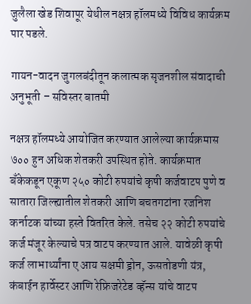जुलैला खेड शिवापूर येथील नक्षत्र हॉलमध्ये विविध कार्यक्रम पार पडले.

गायन-वादन जुगलबंदीतून कलात्मक सृजनशील संवादाची अनुभूती – सविस्तर बातमी

नक्षत्र हॉलमध्ये आयोजित करण्यात आलेल्या कार्यक्रमास ७०० हुन अधिक शेतकरी उपस्थित होते. कार्यक्रमात बँकेकडून एकूण २५० कोटी रुपयांचे कृषी कर्जवाटप पुणे व सातारा जिल्ह्यातील शेतकरी आणि बचतगटांना रजनिश कर्नाटक यांच्या हस्ते वितरित केले. तसेच २२ कोटी रुपयांचे कर्ज मंजूर केल्याचे पत्र वाटप करण्यात आले. यावेळी कृषी कर्ज लाभार्थ्यांना ए आय सक्षमी ड्रोन, ऊसतोडणी यंत्र, कंबाईन हार्वेस्टर आणि रेफ्रिजरेटेड व्हॅन्स यांचे वाटप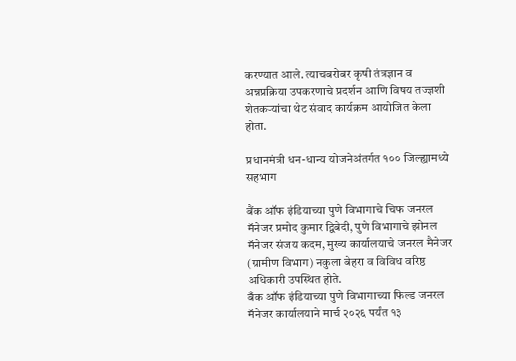करण्यात आले. त्याचबरोबर कृषी तंत्रज्ञान व अन्नप्रक्रिया उपकरणाचे प्रदर्शन आणि विषय तज्ज्ञशी शेतकऱ्यांचा थेट संवाद कार्यक्रम आयोजित केला होता.

प्रधानमंत्री धन-धान्य योजनेअंतर्गत १०० जिल्ह्यामध्ये सहभाग

बैंक ऑफ इंडियाच्या पुणे विभागाचे चिफ जनरल मॅनेजर प्रमोद कुमार द्विबेदी, पुणे विभागाचे झोनल मॅनेजर संजय कदम, मुख्य कार्यालयाचे जनरल मैनेजर (ग्रामीण विभाग) नकुला बेहरा व विविध वरिष्ठ अधिकारी उपस्थित होते.
बँक ऑफ इंडियाच्या पुणे विभागाच्या फिल्ड जनरल मॅनेजर कार्यालयाने मार्च २०२६ पर्यंत १३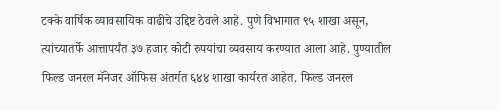टक्के वार्षिक व्यावसायिक वाढीचे उद्दिष्ट ठेवले आहे. पुणे विभागात ९५ शाखा असून, त्यांच्यातर्फे आत्तापर्यंत ३७ हजार कोटी रुपयांचा व्यवसाय करण्यात आला आहे. पुण्यातील फिल्ड जनरल मॅनेजर ऑफिस अंतर्गत ६४४ शाखा कार्यरत आहेत. फिल्ड जनरल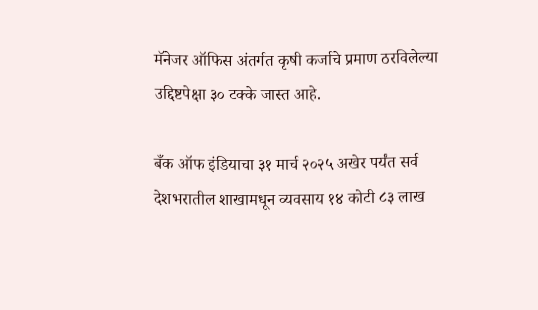मॅनेजर ऑफिस अंतर्गत कृषी कर्जाचे प्रमाण ठरविलेल्या उद्दिष्टपेक्षा ३० टक्के जास्त आहे.

बँक ऑफ इंडियाचा ३१ मार्च २०२५ अखेर पर्यंत सर्व देशभरातील शाखामधून व्यवसाय १४ कोटी ८३ लाख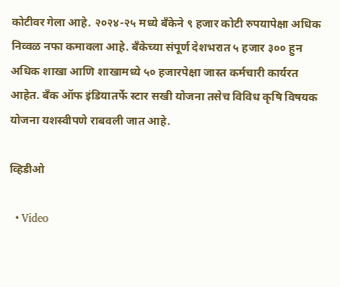कोटीवर गेला आहे. २०२४-२५ मध्ये बँकेने ९ हजार कोटी रुपयापेक्षा अधिक निव्वळ नफा कमावला आहे. बँकेच्या संपूर्ण देशभरात ५ हजार ३०० हुन अधिक शाखा आणि शाखामध्ये ५० हजारपेक्षा जास्त कर्मचारी कार्यरत आहेत. बँक ऑफ इंडियातर्फे स्टार सखी योजना तसेच विविध कृषि विषयक योजना यशस्वीपणे राबवली जात आहे.

व्हिडीओ

  • Video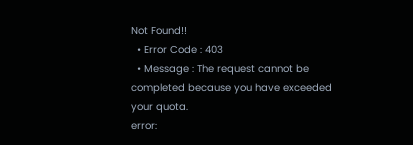Not Found!!
  • Error Code : 403
  • Message : The request cannot be completed because you have exceeded your quota.
error: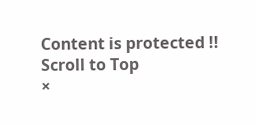Content is protected !!
Scroll to Top
×